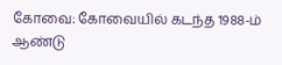கோவை: கோவையில் கடந்த 1988-ம் ஆண்டு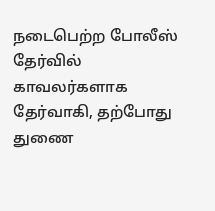நடைபெற்ற போலீஸ் தேர்வில் காவலர்களாக தேர்வாகி, தற்போது துணை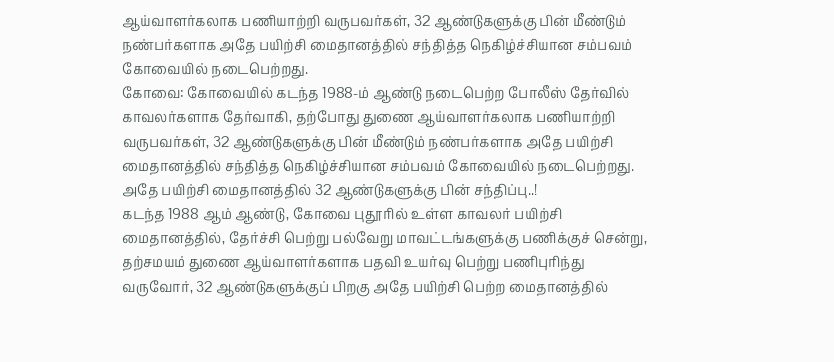ஆய்வாளர்கலாக பணியாற்றி வருபவர்கள், 32 ஆண்டுகளுக்கு பின் மீண்டும் நண்பர்களாக அதே பயிற்சி மைதானத்தில் சந்தித்த நெகிழ்ச்சியான சம்பவம் கோவையில் நடைபெற்றது.
கோவை: கோவையில் கடந்த 1988-ம் ஆண்டு நடைபெற்ற போலீஸ் தேர்வில் காவலர்களாக தேர்வாகி, தற்போது துணை ஆய்வாளர்கலாக பணியாற்றி வருபவர்கள், 32 ஆண்டுகளுக்கு பின் மீண்டும் நண்பர்களாக அதே பயிற்சி மைதானத்தில் சந்தித்த நெகிழ்ச்சியான சம்பவம் கோவையில் நடைபெற்றது.
அதே பயிற்சி மைதானத்தில் 32 ஆண்டுகளுக்கு பின் சந்திப்பு..!
கடந்த 1988 ஆம் ஆண்டு, கோவை புதூரில் உள்ள காவலர் பயிற்சி மைதானத்தில், தேர்ச்சி பெற்று பல்வேறு மாவட்டங்களுக்கு பணிக்குச் சென்று, தற்சமயம் துணை ஆய்வாளர்களாக பதவி உயர்வு பெற்று பணிபுரிந்து வருவோர், 32 ஆண்டுகளுக்குப் பிறகு அதே பயிற்சி பெற்ற மைதானத்தில்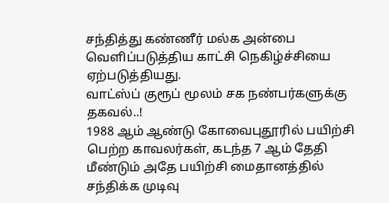சந்தித்து கண்ணீர் மல்க அன்பை வெளிப்படுத்திய காட்சி நெகிழ்ச்சியை ஏற்படுத்தியது.
வாட்ஸ்ப் குரூப் மூலம் சக நண்பர்களுக்கு தகவல்..!
1988 ஆம் ஆண்டு கோவைபுதூரில் பயிற்சி பெற்ற காவலர்கள், கடந்த 7 ஆம் தேதி மீண்டும் அதே பயிற்சி மைதானத்தில் சந்திக்க முடிவு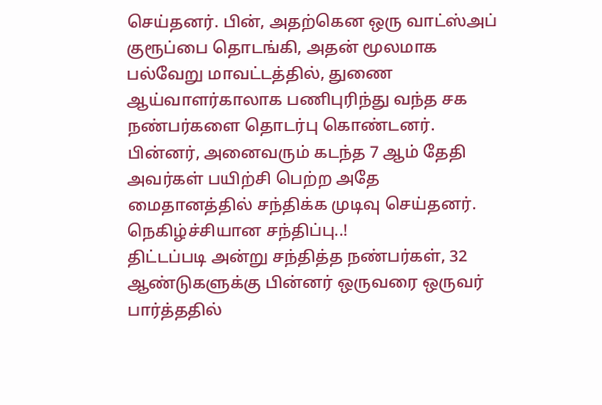செய்தனர். பின், அதற்கென ஒரு வாட்ஸ்அப் குரூப்பை தொடங்கி, அதன் மூலமாக பல்வேறு மாவட்டத்தில், துணை ஆய்வாளர்காலாக பணிபுரிந்து வந்த சக நண்பர்களை தொடர்பு கொண்டனர். பின்னர், அனைவரும் கடந்த 7 ஆம் தேதி அவர்கள் பயிற்சி பெற்ற அதே மைதானத்தில் சந்திக்க முடிவு செய்தனர்.
நெகிழ்ச்சியான சந்திப்பு..!
திட்டப்படி அன்று சந்தித்த நண்பர்கள், 32 ஆண்டுகளுக்கு பின்னர் ஒருவரை ஒருவர் பார்த்ததில்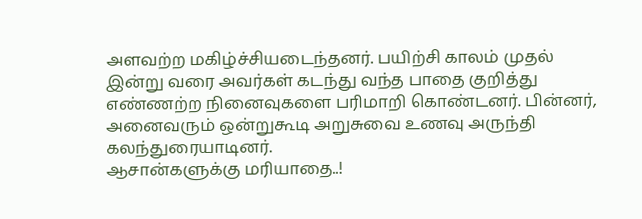அளவற்ற மகிழ்ச்சியடைந்தனர். பயிற்சி காலம் முதல் இன்று வரை அவர்கள் கடந்து வந்த பாதை குறித்து எண்ணற்ற நினைவுகளை பரிமாறி கொண்டனர். பின்னர், அனைவரும் ஒன்றுகூடி அறுசுவை உணவு அருந்தி கலந்துரையாடினர்.
ஆசான்களுக்கு மரியாதை..!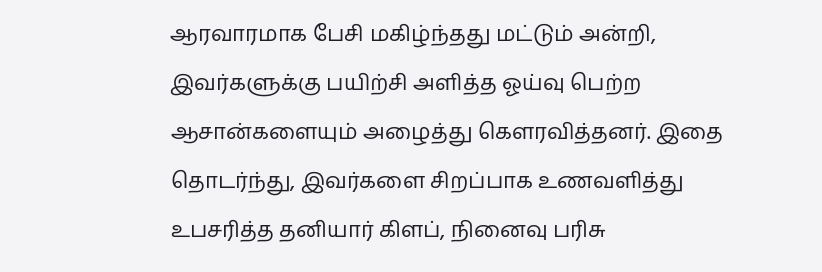ஆரவாரமாக பேசி மகிழ்ந்தது மட்டும் அன்றி, இவர்களுக்கு பயிற்சி அளித்த ஓய்வு பெற்ற ஆசான்களையும் அழைத்து கௌரவித்தனர். இதை தொடர்ந்து, இவர்களை சிறப்பாக உணவளித்து உபசரித்த தனியார் கிளப், நினைவு பரிசு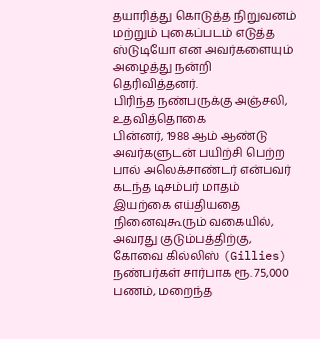தயாரித்து கொடுத்த நிறுவனம் மற்றும் புகைப்படம் எடுத்த ஸ்டுடியோ என அவர்களையும் அழைத்து நன்றி தெரிவித்தனர்.
பிரிந்த நண்பருக்கு அஞ்சலி, உதவித்தொகை
பின்னர், 1988 ஆம் ஆண்டு அவர்களுடன் பயிற்சி பெற்ற பால் அலெக்சாண்டர் என்பவர் கடந்த டிசம்பர் மாதம் இயற்கை எய்தியதை நினைவுகூரும் வகையில், அவரது குடும்பத்திற்கு, கோவை கில்லிஸ் (Gillies) நண்பர்கள் சார்பாக ரூ. 75,000 பணம், மறைந்த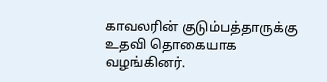காவலரின் குடும்பத்தாருக்கு உதவி தொகையாக வழங்கினர்.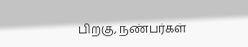பிறகு, நண்பர்கள்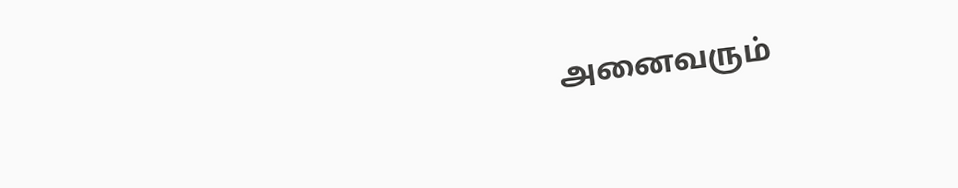அனைவரும்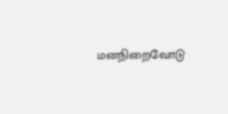மனநிறைவோடு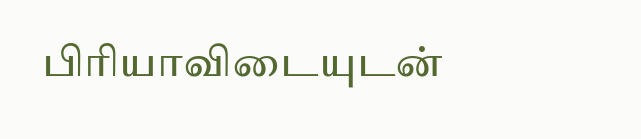பிரியாவிடையுடன்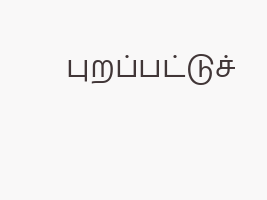புறப்பட்டுச்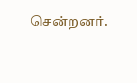சென்றனர்.